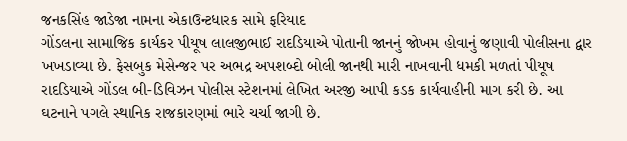જનકસિંહ જાડેજા નામના એકાઉન્ટધારક સામે ફરિયાદ
ગોંડલના સામાજિક કાર્યકર પીયૂષ લાલજીભાઈ રાદડિયાએ પોતાની જાનનું જોખમ હોવાનું જણાવી પોલીસના દ્વાર ખખડાવ્યા છે. ફેસબુક મેસેન્જર પર અભદ્ર અપશબ્દો બોલી જાનથી મારી નાખવાની ધમકી મળતાં પીયૂષ રાદડિયાએ ગોંડલ બી-ડિવિઝન પોલીસ સ્ટેશનમાં લેખિત અરજી આપી કડક કાર્યવાહીની માગ કરી છે. આ ઘટનાને પગલે સ્થાનિક રાજકારણમાં ભારે ચર્ચા જાગી છે.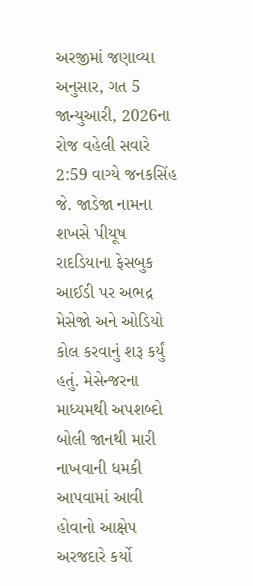અરજીમાં જણાવ્યા અનુસાર, ગત 5 જાન્યુઆરી, 2026ના રોજ વહેલી સવારે 2:59 વાગ્યે જનકસિંહ જે. જાડેજા નામના શખસે પીયૂષ રાદડિયાના ફેસબુક આઈડી પર અભદ્ર મેસેજો અને ઓડિયો કોલ કરવાનું શરૂ કર્યું હતું. મેસેન્જરના માધ્યમથી અપશબ્દો બોલી જાનથી મારી નાખવાની ધમકી આપવામાં આવી હોવાનો આક્ષેપ અરજદારે કર્યો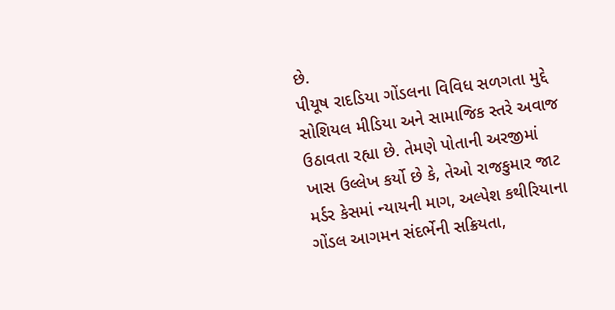છે.
પીયૂષ રાદડિયા ગોંડલના વિવિધ સળગતા મુદ્દે સોશિયલ મીડિયા અને સામાજિક સ્તરે અવાજ ઉઠાવતા રહ્યા છે. તેમણે પોતાની અરજીમાં ખાસ ઉલ્લેખ કર્યો છે કે, તેઓ રાજકુમાર જાટ મર્ડર કેસમાં ન્યાયની માગ, અલ્પેશ કથીરિયાના ગોંડલ આગમન સંદર્ભેની સક્રિયતા,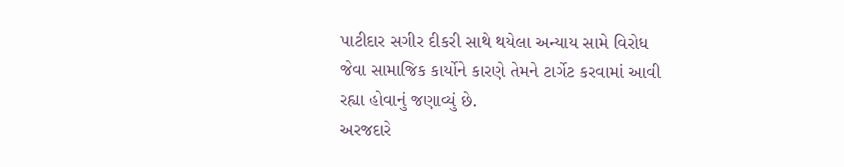પાટીદાર સગીર દીકરી સાથે થયેલા અન્યાય સામે વિરોધ જેવા સામાજિક કાર્યોને કારણે તેમને ટાર્ગેટ કરવામાં આવી રહ્યા હોવાનું જણાવ્યું છે.
અરજદારે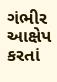ગંભીર આક્ષેપ કરતાં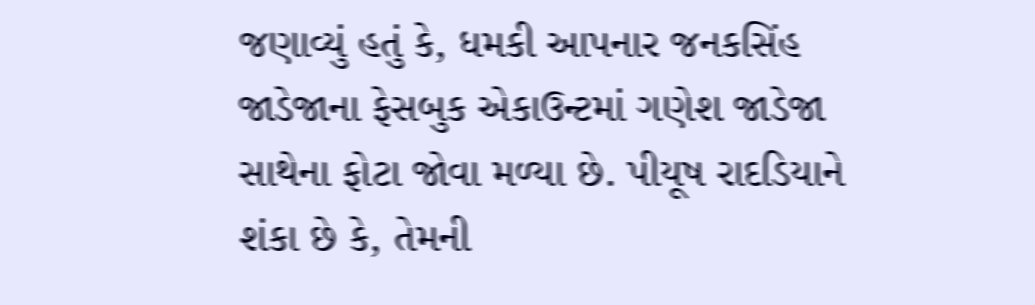જણાવ્યું હતું કે, ધમકી આપનાર જનકસિંહ જાડેજાના ફેસબુક એકાઉન્ટમાં ગણેશ જાડેજા સાથેના ફોટા જોવા મળ્યા છે. પીયૂષ રાદડિયાને શંકા છે કે, તેમની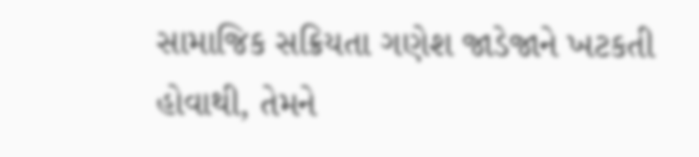સામાજિક સક્રિયતા ગણેશ જાડેજાને ખટકતી હોવાથી, તેમને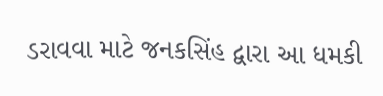ડરાવવા માટે જનકસિંહ દ્વારા આ ધમકી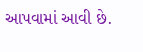આપવામાં આવી છે.